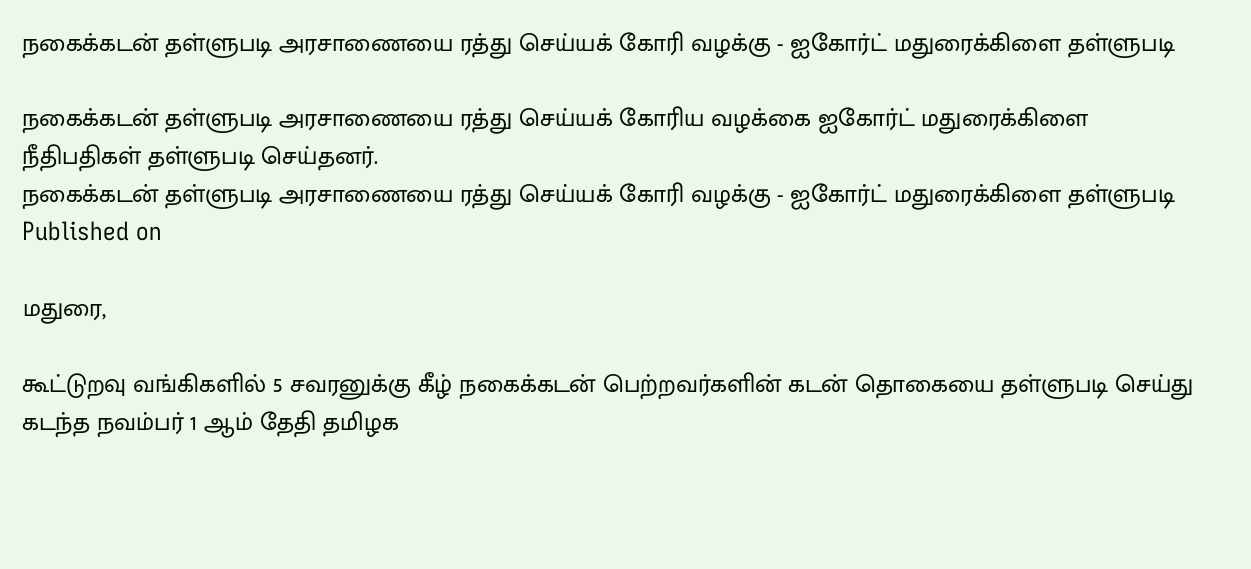நகைக்கடன் தள்ளுபடி அரசாணையை ரத்து செய்யக் கோரி வழக்கு - ஐகோர்ட் மதுரைக்கிளை தள்ளுபடி

நகைக்கடன் தள்ளுபடி அரசாணையை ரத்து செய்யக் கோரிய வழக்கை ஐகோர்ட் மதுரைக்கிளை நீதிபதிகள் தள்ளுபடி செய்தனர்.
நகைக்கடன் தள்ளுபடி அரசாணையை ரத்து செய்யக் கோரி வழக்கு - ஐகோர்ட் மதுரைக்கிளை தள்ளுபடி
Published on

மதுரை,

கூட்டுறவு வங்கிகளில் 5 சவரனுக்கு கீழ் நகைக்கடன் பெற்றவர்களின் கடன் தொகையை தள்ளுபடி செய்து கடந்த நவம்பர் 1 ஆம் தேதி தமிழக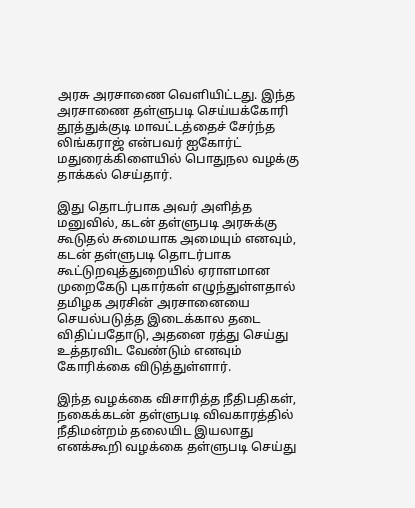அரசு அரசாணை வெளியிட்டது. இந்த அரசாணை தள்ளுபடி செய்யக்கோரி தூத்துக்குடி மாவட்டத்தைச் சேர்ந்த லிங்கராஜ் என்பவர் ஐகோர்ட் மதுரைக்கிளையில் பொதுநல வழக்கு தாக்கல் செய்தார்.

இது தொடர்பாக அவர் அளித்த மனுவில், கடன் தள்ளுபடி அரசுக்கு கூடுதல் சுமையாக அமையும் எனவும், கடன் தள்ளுபடி தொடர்பாக கூட்டுறவுத்துறையில் ஏராளமான முறைகேடு புகார்கள் எழுந்துள்ளதால் தமிழக அரசின் அரசானையை செயல்படுத்த இடைக்கால தடை விதிப்பதோடு, அதனை ரத்து செய்து உத்தரவிட வேண்டும் எனவும் கோரிக்கை விடுத்துள்ளார்.

இந்த வழக்கை விசாரித்த நீதிபதிகள், நகைக்கடன் தள்ளுபடி விவகாரத்தில் நீதிமன்றம் தலையிட இயலாது எனக்கூறி வழக்கை தள்ளுபடி செய்து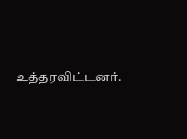உத்தரவிட்டனர்.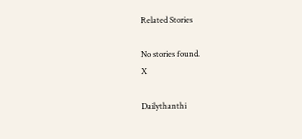Related Stories

No stories found.
X

Dailythanthi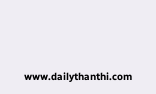www.dailythanthi.com